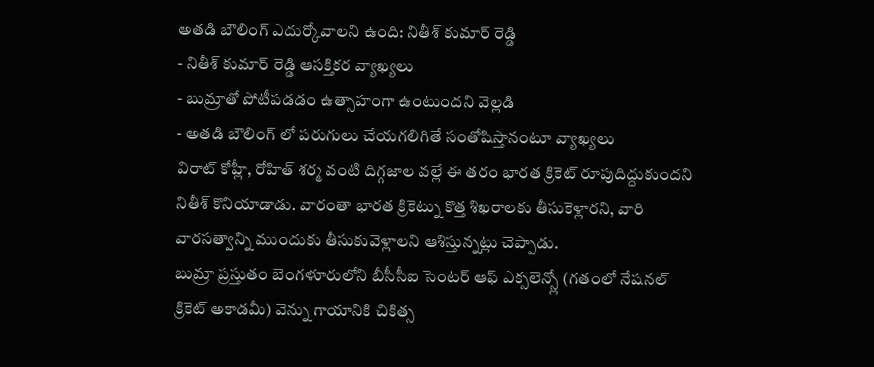అతడి బౌలింగ్ ఎదుర్కోవాలని ఉంది: నితీశ్ కుమార్ రెడ్డి
- నితీశ్ కుమార్ రెడ్డి ఆసక్తికర వ్యాఖ్యలు
- బుమ్రాతో పోటీపడడం ఉత్సాహంగా ఉంటుందని వెల్లడి
- అతడి బౌలింగ్ లో పరుగులు చేయగలిగితే సంతోషిస్తానంటూ వ్యాఖ్యలు
విరాట్ కోహ్లీ, రోహిత్ శర్మ వంటి దిగ్గజాల వల్లే ఈ తరం భారత క్రికెట్ రూపుదిద్దుకుందని నితీశ్ కొనియాడాడు. వారంతా భారత క్రికెట్ను కొత్త శిఖరాలకు తీసుకెళ్లారని, వారి వారసత్వాన్ని ముందుకు తీసుకువెళ్లాలని ఆశిస్తున్నట్లు చెప్పాడు.
బుమ్రా ప్రస్తుతం బెంగళూరులోని బీసీసీఐ సెంటర్ ఆఫ్ ఎక్సలెన్స్లో (గతంలో నేషనల్ క్రికెట్ అకాడమీ) వెన్ను గాయానికి చికిత్స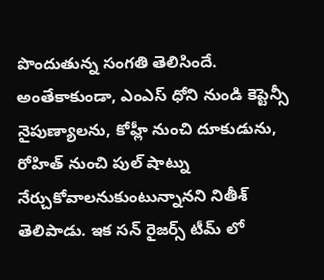పొందుతున్న సంగతి తెలిసిందే.
అంతేకాకుండా, ఎంఎస్ ధోని నుండి కెప్టెన్సీ నైపుణ్యాలను, కోహ్లీ నుంచి దూకుడును, రోహిత్ నుంచి పుల్ షాట్ను నేర్చుకోవాలనుకుంటున్నానని నితీశ్ తెలిపాడు. ఇక సన్ రైజర్స్ టీమ్ లో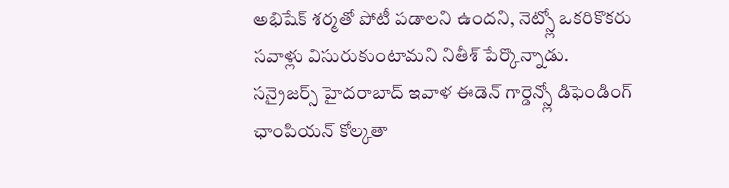అభిషేక్ శర్మతో పోటీ పడాలని ఉందని, నెట్స్లో ఒకరికొకరు సవాళ్లు విసురుకుంటామని నితీశ్ పేర్కొన్నాడు.
సన్రైజర్స్ హైదరాబాద్ ఇవాళ ఈడెన్ గార్డెన్స్లో డిఫెండింగ్ ఛాంపియన్ కోల్కతా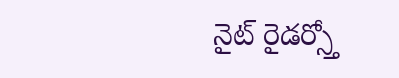నైట్ రైడర్స్తో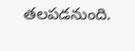తలపడనుంది.